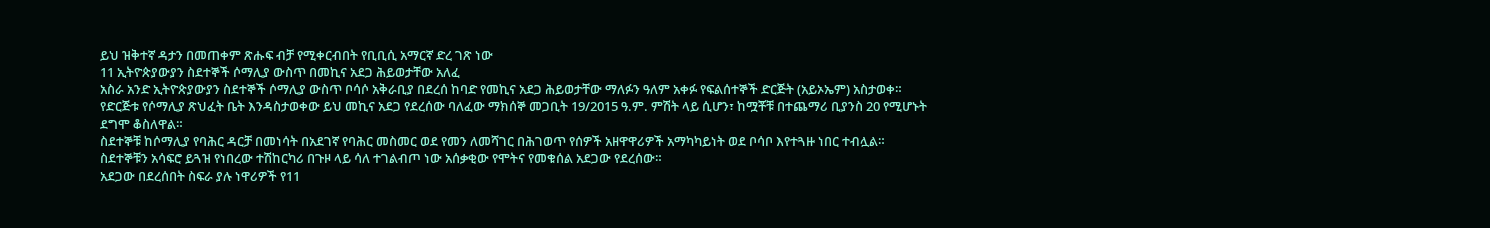ይህ ዝቅተኛ ዳታን በመጠቀም ጽሑፍ ብቻ የሚቀርብበት የቢቢሲ አማርኛ ድረ ገጽ ነው
11 ኢትዮጵያውያን ስደተኞች ሶማሊያ ውስጥ በመኪና አደጋ ሕይወታቸው አለፈ
አስራ አንድ ኢትዮጵያውያን ስደተኞች ሶማሊያ ውስጥ ቦሳሶ አቅራቢያ በደረሰ ከባድ የመኪና አደጋ ሕይወታቸው ማለፉን ዓለም አቀፉ የፍልሰተኞች ድርጅት (አይኦኤም) አስታወቀ።
የድርጅቱ የሶማሊያ ጽህፈት ቤት እንዳስታወቀው ይህ መኪና አደጋ የደረሰው ባለፈው ማክሰኞ መጋቢት 19/2015 ዓ.ም. ምሽት ላይ ሲሆን፣ ከሟቾቹ በተጨማሪ ቢያንስ 20 የሚሆኑት ደግሞ ቆስለዋል።
ስደተኞቹ ከሶማሊያ የባሕር ዳርቻ በመነሳት በአደገኛ የባሕር መስመር ወደ የመን ለመሻገር በሕገወጥ የሰዎች አዘዋዋሪዎች አማካካይነት ወደ ቦሳቦ እየተጓዙ ነበር ተብሏል።
ስደተኞቹን አሳፍሮ ይጓዝ የነበረው ተሽከርካሪ በጉዞ ላይ ሳለ ተገልብጦ ነው አሰቃቂው የሞትና የመቁሰል አደጋው የደረሰው።
አደጋው በደረሰበት ስፍራ ያሉ ነዋሪዎች የ11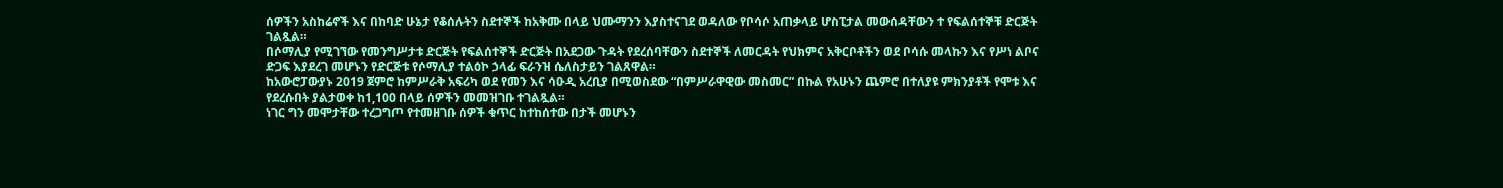ሰዎችን አስከሬኖች እና በከባድ ሁኔታ የቆሰሉትን ስደተኞች ከአቅሙ በላይ ህሙማንን እያስተናገደ ወዳለው የቦሳሶ አጠቃላይ ሆስፒታል መውሰዳቸውን ተ የፍልሰተኞቹ ድርጅት ገልጿል።
በሶማሊያ የሚገኘው የመንግሥታቱ ድርጅት የፍልሰተኞች ድርጅት በአደጋው ጉዳት የደረሰባቸውን ስደተኞች ለመርዳት የህክምና አቅርቦቶችን ወደ ቦሳሱ መላኩን እና የሥነ ልቦና ድጋፍ እያደረገ መሆኑን የድርጅቱ የሶማሊያ ተልዕኮ ኃላፊ ፍራንዝ ሴለስታይን ገልጸዋል።
ከአውሮፓውያኑ 2019 ጀምሮ ከምሥራቅ አፍሪካ ወደ የመን እና ሳዑዲ አረቢያ በሚወስደው “በምሥራዋዊው መስመር” በኩል የአሁኑን ጨምሮ በተለያዩ ምክንያቶች የሞቱ እና የደረሱበት ያልታወቀ ከ1,100 በላይ ሰዎችን መመዝገቡ ተገልጿል።
ነገር ግን መሞታቸው ተረጋግጦ የተመዘገቡ ሰዎች ቁጥር ከተከሰተው በታች መሆኑን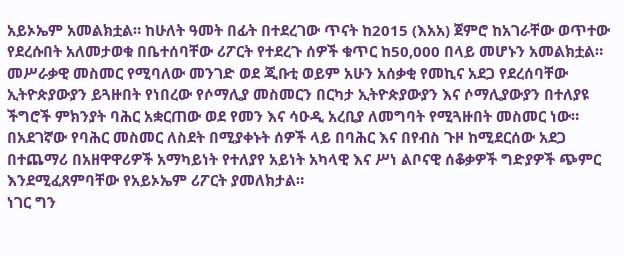አይኦኤም አመልክቷል። ከሁለት ዓመት በፊት በተደረገው ጥናት ከ2015 (እአአ) ጀምሮ ከአገራቸው ወጥተው የደረሱበት አለመታወቁ በቤተሰባቸው ሪፖርት የተደረጉ ሰዎች ቁጥር ከ50,000 በላይ መሆኑን አመልክቷል።
መሥራቃዊ መስመር የሚባለው መንገድ ወደ ጂቡቲ ወይም አሁን አሰቃቂ የመኪና አደጋ የደረሰባቸው ኢትዮጵያውያን ይጓዙበት የነበረው የሶማሊያ መስመርን በርካታ ኢትዮጵያውያን እና ሶማሊያውያን በተለያዩ ችግሮች ምክንያት ባሕር አቋርጠው ወደ የመን እና ሳዑዲ አረቢያ ለመግባት የሚጓዙበት መስመር ነው።
በአደገኛው የባሕር መስመር ለስደት በሚያቀኑት ሰዎች ላይ በባሕር እና በየብስ ጉዞ ከሚደርሰው አደጋ በተጨማሪ በአዘዋዋሪዎች አማካይነት የተለያየ አይነት አካላዊ እና ሥነ ልቦናዊ ሰቆቃዎች ግድያዎች ጭምር እንደሚፈጸምባቸው የአይኦኤም ሪፖርት ያመለክታል።
ነገር ግን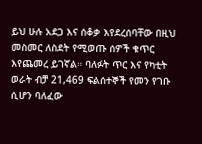ይህ ሁሉ አደጋ እና ሰቆቃ እየደረሰባቸው በዚህ መስመር ለስደት የሚወጡ ሰዎች ቁጥር እየጨመረ ይገኛል። ባለፉት ጥር እና የካቲት ወራት ብቻ 21,469 ፍልሰተኞች የመን የገቡ ሲሆን ባለፈው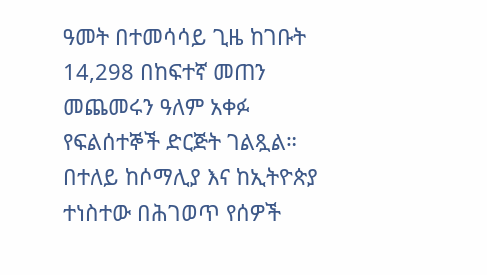ዓመት በተመሳሳይ ጊዜ ከገቡት 14,298 በከፍተኛ መጠን መጨመሩን ዓለም አቀፉ የፍልሰተኞች ድርጅት ገልጿል።
በተለይ ከሶማሊያ እና ከኢትዮጵያ ተነስተው በሕገወጥ የሰዎች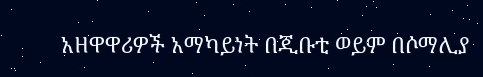አዘዋዋሪዎች አማካይነት በጂቡቲ ወይም በሶማሊያ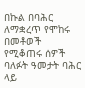በኩል በባሕር ለማቋረጥ የሞከሩ በመቶወች የሚቆጠሩ ሰዎች ባለፉት ዓመታት ባሕር ላይ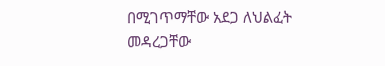በሚገጥማቸው አደጋ ለህልፈት መዳረጋቸው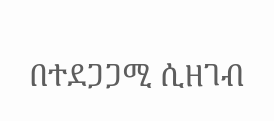በተደጋጋሚ ሲዘገብ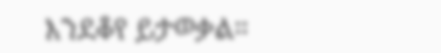እንደቆየ ይታወቃል።